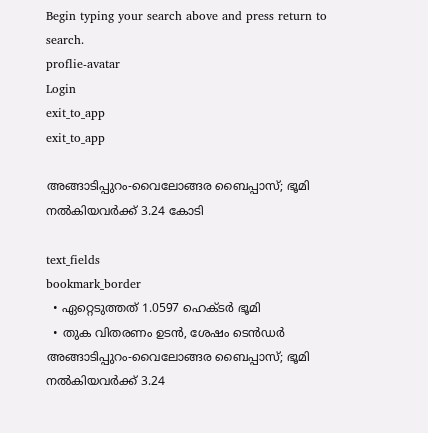Begin typing your search above and press return to search.
proflie-avatar
Login
exit_to_app
exit_to_app

അങ്ങാടിപ്പുറം-വൈലോങ്ങര ബൈപ്പാസ്; ഭൂമി നൽകിയവർക്ക് 3.24 കോടി

text_fields
bookmark_border
  • ഏറ്റെടുത്തത് 1.0597 ഹെക്ടർ ഭൂമി
  • തുക വിതരണം ഉടൻ, ശേഷം ടെൻഡർ
അങ്ങാടിപ്പുറം-വൈലോങ്ങര ബൈപ്പാസ്; ഭൂമി നൽകിയവർക്ക് 3.24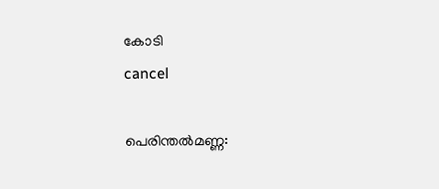കോടി
cancel

പെരിന്തൽമണ്ണ: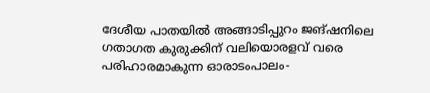ദേശീയ പാതയിൽ അങ്ങാടിപ്പുറം ജങ്ഷനിലെ ഗതാഗത കുരുക്കിന് വലിയൊരളവ് വരെ പരിഹാരമാകുന്ന ഓരാടംപാലം-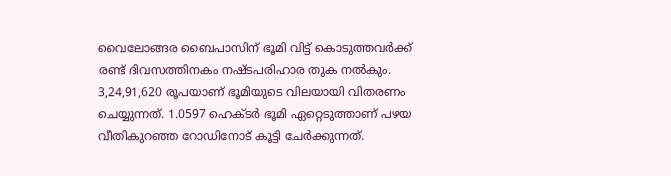വൈലോങ്ങര ബൈപാസിന് ഭൂമി വിട്ട് കൊടുത്തവർക്ക് രണ്ട് ദിവസത്തിനകം നഷ്ടപരിഹാര തുക നൽകും. 3,24,91,620 രൂപയാണ് ഭൂമിയുടെ വിലയായി വിതരണം ചെയ്യുന്നത്. 1.0597 ഹെക്ടർ ഭൂമി ഏറ്റെടുത്താണ് പഴയ വീതികുറഞ്ഞ റോഡിനോട് കൂട്ടി ചേർക്കുന്നത്.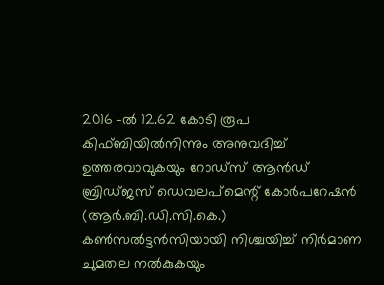2016 -ല്‍ 12.62 കോടി രൂപ കിഫ്ബിയില്‍നിന്നും അനുവദിച്ച് ഉത്തരവാവുകയും റോഡ്സ് ആൻഡ് ബ്രിഡ്ജസ് ഡെവലപ്മെന്റ് കോർപറേഷൻ (ആർ.ബി.ഡി.സി.കെ.) കൺസൽട്ടൻസിയായി നിശ്ചയിച്ച് നിർമാണ ചുമതല നല്‍കുകയും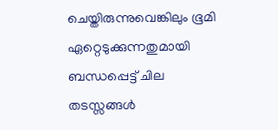ചെയ്തിരുന്നുവെങ്കിലും ഭൂമി ഏറ്റെടുക്കുന്നതുമായി ബന്ധപ്പെട്ട് ചില തടസ്സങ്ങൾ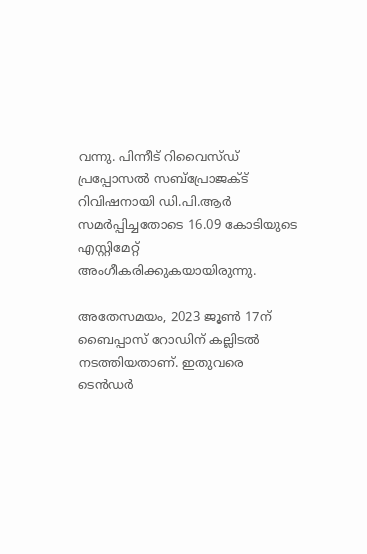വന്നു. പിന്നീട് റിവൈസ്ഡ് പ്രപ്പോസല്‍ സബ്പ്രോജക്ട് റിവിഷനായി ഡി.പി.ആർ സമർപ്പിച്ചതോടെ 16.09 കോടിയുടെ എസ്റ്റിമേറ്റ് അംഗീകരിക്കുകയായിരുന്നു.

അതേസമയം, 2023 ജൂൺ 17ന് ബൈപ്പാസ് റോഡിന് കല്ലിടൽ നടത്തിയതാണ്. ഇതുവരെ ടെൻഡർ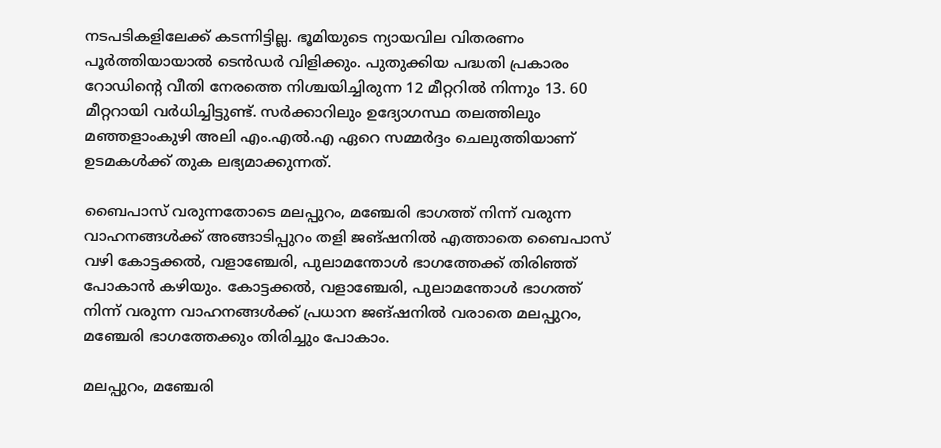നടപടികളിലേക്ക് കടന്നിട്ടില്ല. ഭൂമിയുടെ ന്യായവില വിതരണം പൂർത്തിയായാൽ ടെൻഡർ വിളിക്കും. പുതുക്കിയ പദ്ധതി പ്രകാരം റോ‍ഡിന്റെ വീതി നേരത്തെ നിശ്ചയിച്ചിരുന്ന 12 മീറ്ററില്‍ നിന്നും 13. 60 മീറ്ററായി വർധിച്ചിട്ടുണ്ട്. സർക്കാറിലും ഉദ്യോഗസ്ഥ തലത്തിലും മഞ്ഞളാംകുഴി അലി എം.എൽ.എ ഏറെ സമ്മർദ്ദം ചെലുത്തിയാണ് ഉടമകൾക്ക് തുക ലഭ്യമാക്കുന്നത്.

ബൈപാസ് വരുന്നതോടെ മലപ്പുറം, മഞ്ചേരി ഭാഗത്ത് നിന്ന് വരുന്ന വാഹനങ്ങൾക്ക് അങ്ങാടിപ്പുറം തളി ജങ്ഷനിൽ എത്താതെ ബൈപാസ് വഴി കോട്ടക്കൽ, വളാഞ്ചേരി, പുലാമന്തോൾ ഭാഗത്തേക്ക് തിരിഞ്ഞ് പോകാൻ കഴിയും. കോട്ടക്കൽ, വളാഞ്ചേരി, പുലാമന്തോൾ ഭാഗത്ത് നിന്ന് വരുന്ന വാഹനങ്ങൾക്ക് പ്രധാന ജങ്ഷനിൽ വരാതെ മലപ്പുറം, മഞ്ചേരി ഭാഗത്തേക്കും തിരിച്ചും പോകാം.

മലപ്പുറം, മഞ്ചേരി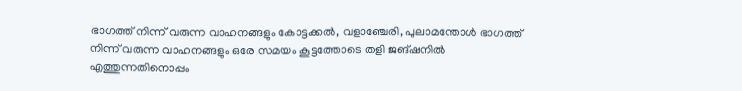ഭാഗത്ത് നിന്ന് വരുന്ന വാഹനങ്ങളും കോട്ടക്കൽ, വളാഞ്ചേരി, പുലാമന്തോൾ ഭാഗത്ത് നിന്ന് വരുന്ന വാഹനങ്ങളും ഒരേ സമയം കൂട്ടത്തോടെ തളി ജങ്ഷനിൽ എത്തുന്നതിനൊപ്പം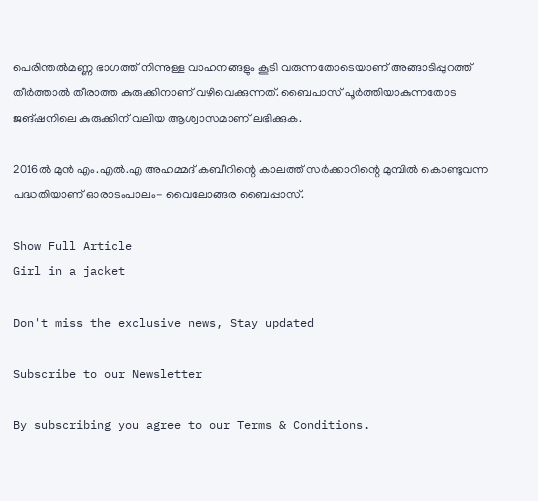പെരിന്തൽമണ്ണ ഭാഗത്ത് നിന്നുള്ള വാഹനങ്ങളും കൂടി വരുന്നതോടെയാണ് അങ്ങാടിപ്പുറത്ത് തീർത്താൽ തീരാത്ത കുരുക്കിനാണ് വഴിവെക്കുന്നത്. ബൈപാസ് പൂർത്തിയാകുന്നതോട ജങ്ഷനിലെ കുരുക്കിന് വലിയ ആശ്വാസമാണ് ലഭിക്കുക.

2016ൽ മുൻ എം.എൽ.എ അഹമ്മദ് കബീറിന്റെ കാലത്ത് സർക്കാറിന്റെ മുമ്പിൽ കൊണ്ടുവന്ന പദ്ധതിയാണ് ഓരാടംപാലം- വൈലോങ്ങര ബൈപ്പാസ്.

Show Full Article
Girl in a jacket

Don't miss the exclusive news, Stay updated

Subscribe to our Newsletter

By subscribing you agree to our Terms & Conditions.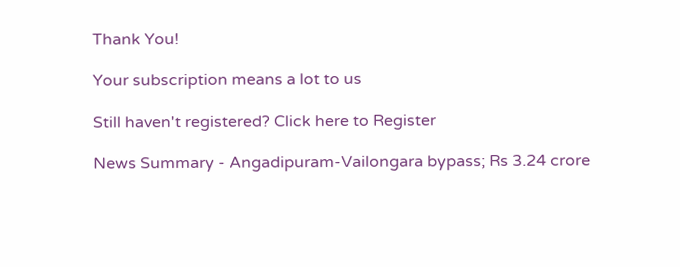Thank You!

Your subscription means a lot to us

Still haven't registered? Click here to Register

News Summary - Angadipuram-Vailongara bypass; Rs 3.24 crore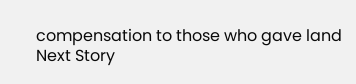compensation to those who gave land
Next Story